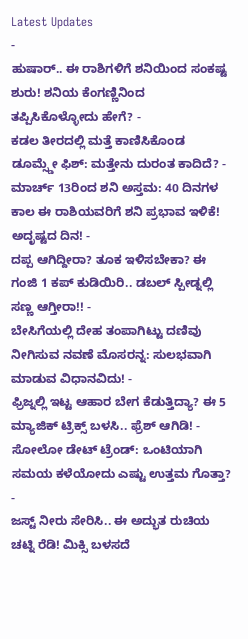Latest Updates
-
ಹುಷಾರ್.. ಈ ರಾಶಿಗಳಿಗೆ ಶನಿಯಿಂದ ಸಂಕಷ್ಟ ಶುರು! ಶನಿಯ ಕೆಂಗಣ್ಣಿನಿಂದ ತಪ್ಪಿಸಿಕೊಳ್ಳೋದು ಹೇಗೆ? -
ಕಡಲ ತೀರದಲ್ಲಿ ಮತ್ತೆ ಕಾಣಿಸಿಕೊಂಡ ಡೂಮ್ಸ್ಡೇ ಫಿಶ್: ಮತ್ತೇನು ದುರಂತ ಕಾದಿದೆ? -
ಮಾರ್ಚ್ 13ರಿಂದ ಶನಿ ಅಸ್ತಮ: 40 ದಿನಗಳ ಕಾಲ ಈ ರಾಶಿಯವರಿಗೆ ಶನಿ ಪ್ರಭಾವ ಇಳಿಕೆ! ಅದೃಷ್ಟದ ದಿನ! -
ದಪ್ಪ ಆಗಿದ್ದೀರಾ? ತೂಕ ಇಳಿಸಬೇಕಾ? ಈ ಗಂಜಿ 1 ಕಪ್ ಕುಡಿಯಿರಿ.. ಡಬಲ್ ಸ್ಪೀಡ್ನಲ್ಲಿ ಸಣ್ಣ ಆಗ್ತೀರಾ!! -
ಬೇಸಿಗೆಯಲ್ಲಿ ದೇಹ ತಂಪಾಗಿಟ್ಟು ದಣಿವು ನೀಗಿಸುವ ನವಣೆ ಮೊಸರನ್ನ: ಸುಲಭವಾಗಿ ಮಾಡುವ ವಿಧಾನವಿದು! -
ಫ್ರಿಜ್ನಲ್ಲಿ ಇಟ್ಟ ಆಹಾರ ಬೇಗ ಕೆಡುತ್ತಿದ್ಯಾ? ಈ 5 ಮ್ಯಾಜಿಕ್ ಟ್ರಿಕ್ಸ್ ಬಳಸಿ.. ಫ್ರೆಶ್ ಆಗಿಡಿ! -
ಸೋಲೋ ಡೇಟ್ ಟ್ರೆಂಡ್: ಒಂಟಿಯಾಗಿ ಸಮಯ ಕಳೆಯೋದು ಎಷ್ಟು ಉತ್ತಮ ಗೊತ್ತಾ? -
ಜಸ್ಟ್ ನೀರು ಸೇರಿಸಿ.. ಈ ಅದ್ಭುತ ರುಚಿಯ ಚಟ್ನಿ ರೆಡಿ! ಮಿಕ್ಸಿ ಬಳಸದೆ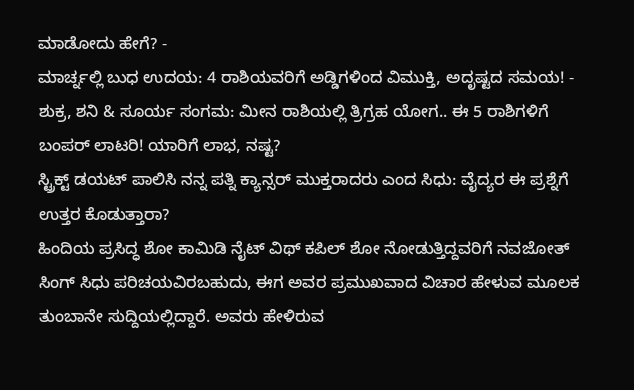ಮಾಡೋದು ಹೇಗೆ? -
ಮಾರ್ಚ್ನಲ್ಲಿ ಬುಧ ಉದಯ: 4 ರಾಶಿಯವರಿಗೆ ಅಡ್ಡಿಗಳಿಂದ ವಿಮುಕ್ತಿ, ಅದೃಷ್ಟದ ಸಮಯ! -
ಶುಕ್ರ, ಶನಿ & ಸೂರ್ಯ ಸಂಗಮ: ಮೀನ ರಾಶಿಯಲ್ಲಿ ತ್ರಿಗ್ರಹ ಯೋಗ.. ಈ 5 ರಾಶಿಗಳಿಗೆ ಬಂಪರ್ ಲಾಟರಿ! ಯಾರಿಗೆ ಲಾಭ, ನಷ್ಟ?
ಸ್ಟ್ರಿಕ್ಟ್ ಡಯಟ್ ಪಾಲಿಸಿ ನನ್ನ ಪತ್ನಿ ಕ್ಯಾನ್ಸರ್ ಮುಕ್ತರಾದರು ಎಂದ ಸಿಧು: ವೈದ್ಯರ ಈ ಪ್ರಶ್ನೆಗೆ ಉತ್ತರ ಕೊಡುತ್ತಾರಾ?
ಹಿಂದಿಯ ಪ್ರಸಿದ್ಧ ಶೋ ಕಾಮಿಡಿ ನೈಟ್ ವಿಥ್ ಕಪಿಲ್ ಶೋ ನೋಡುತ್ತಿದ್ದವರಿಗೆ ನವಜೋತ್ ಸಿಂಗ್ ಸಿಧು ಪರಿಚಯವಿರಬಹುದು, ಈಗ ಅವರ ಪ್ರಮುಖವಾದ ವಿಚಾರ ಹೇಳುವ ಮೂಲಕ ತುಂಬಾನೇ ಸುದ್ದಿಯಲ್ಲಿದ್ದಾರೆ. ಅವರು ಹೇಳಿರುವ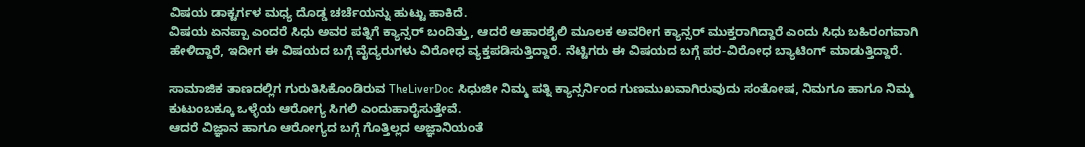ವಿಷಯ ಡಾಕ್ಟರ್ಗಳ ಮಧ್ಯ ದೊಡ್ಡ ಚರ್ಚೆಯನ್ನು ಹುಟ್ಟು ಹಾಕಿದೆ.
ವಿಷಯ ಏನಪ್ಪಾ ಎಂದರೆ ಸಿಧು ಅವರ ಪತ್ನಿಗೆ ಕ್ಯಾನ್ಸರ್ ಬಂದಿತ್ತು, ಆದರೆ ಆಹಾರಶೈಲಿ ಮೂಲಕ ಅವರೀಗ ಕ್ಯಾನ್ಸರ್ ಮುಕ್ತರಾಗಿದ್ದಾರೆ ಎಂದು ಸಿಧು ಬಹಿರಂಗವಾಗಿ ಹೇಳಿದ್ದಾರೆ, ಇದೀಗ ಈ ವಿಷಯದ ಬಗ್ಗೆ ವೈದ್ಯರುಗಳು ವಿರೋಧ ವ್ಯಕ್ತಪಡಿಸುತ್ತಿದ್ದಾರೆ. ನೆಟ್ಟಿಗರು ಈ ವಿಷಯದ ಬಗ್ಗೆ ಪರ-ವಿರೋಧ ಬ್ಯಾಟಿಂಗ್ ಮಾಡುತ್ತಿದ್ದಾರೆ.

ಸಾಮಾಜಿಕ ತಾಣದಲ್ಲಿಗ ಗುರುತಿಸಿಕೊಂಡಿರುವ TheLiverDoc ಸಿಧುಜೀ ನಿಮ್ಮ ಪತ್ನಿ ಕ್ಯಾನ್ಸರ್ನಿಂದ ಗುಣಮುಖವಾಗಿರುವುದು ಸಂತೋಷ, ನಿಮಗೂ ಹಾಗೂ ನಿಮ್ಮ ಕುಟುಂಬಕ್ಕೂ ಒಳ್ಳೆಯ ಆರೋಗ್ಯ ಸಿಗಲಿ ಎಂದುಹಾರೈಸುತ್ತೇವೆ.
ಆದರೆ ವಿಜ್ಞಾನ ಹಾಗೂ ಆರೋಗ್ಯದ ಬಗ್ಗೆ ಗೊತ್ತಿಲ್ಲದ ಅಜ್ಞಾನಿಯಂತೆ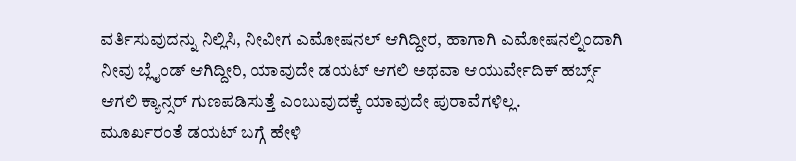ವರ್ತಿಸುವುದನ್ನು ನಿಲ್ಲಿಸಿ, ನೀವೀಗ ಎಮೋಷನಲ್ ಆಗಿದ್ದೀರ, ಹಾಗಾಗಿ ಎಮೋಷನಲ್ನಿಂದಾಗಿ ನೀವು ಬ್ಲೈಂಡ್ ಆಗಿದ್ದೀರಿ, ಯಾವುದೇ ಡಯಟ್ ಆಗಲಿ ಅಥವಾ ಆಯುರ್ವೇದಿಕ್ ಹರ್ಬ್ಸ್ ಆಗಲಿ ಕ್ಯಾನ್ಸರ್ ಗುಣಪಡಿಸುತ್ತೆ ಎಂಬುವುದಕ್ಕೆ ಯಾವುದೇ ಪುರಾವೆಗಳಿಲ್ಲ.
ಮೂರ್ಖರಂತೆ ಡಯಟ್ ಬಗ್ಗೆ ಹೇಳಿ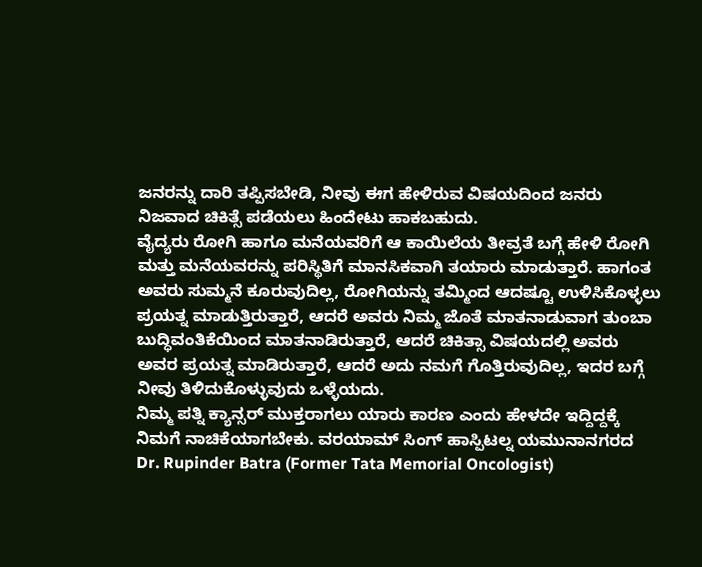ಜನರನ್ನು ದಾರಿ ತಪ್ಪಿಸಬೇಡಿ, ನೀವು ಈಗ ಹೇಳಿರುವ ವಿಷಯದಿಂದ ಜನರು ನಿಜವಾದ ಚಿಕಿತ್ಸೆ ಪಡೆಯಲು ಹಿಂದೇಟು ಹಾಕಬಹುದು.
ವೈದ್ಯರು ರೋಗಿ ಹಾಗೂ ಮನೆಯವರಿಗೆ ಆ ಕಾಯಿಲೆಯ ತೀವ್ರತೆ ಬಗ್ಗೆ ಹೇಳಿ ರೋಗಿ ಮತ್ತು ಮನೆಯವರನ್ನು ಪರಿಸ್ಥಿತಿಗೆ ಮಾನಸಿಕವಾಗಿ ತಯಾರು ಮಾಡುತ್ತಾರೆ. ಹಾಗಂತ ಅವರು ಸುಮ್ಮನೆ ಕೂರುವುದಿಲ್ಲ, ರೋಗಿಯನ್ನು ತಮ್ಮಿಂದ ಆದಷ್ಟೂ ಉಳಿಸಿಕೊಳ್ಳಲು ಪ್ರಯತ್ನ ಮಾಡುತ್ತಿರುತ್ತಾರೆ, ಆದರೆ ಅವರು ನಿಮ್ಮ ಜೊತೆ ಮಾತನಾಡುವಾಗ ತುಂಬಾ ಬುದ್ಧಿವಂತಿಕೆಯಿಂದ ಮಾತನಾಡಿರುತ್ತಾರೆ, ಆದರೆ ಚಿಕಿತ್ಸಾ ವಿಷಯದಲ್ಲಿ ಅವರು ಅವರ ಪ್ರಯತ್ನ ಮಾಡಿರುತ್ತಾರೆ, ಆದರೆ ಅದು ನಮಗೆ ಗೊತ್ತಿರುವುದಿಲ್ಲ, ಇದರ ಬಗ್ಗೆ ನೀವು ತಿಳಿದುಕೊಳ್ಳುವುದು ಒಳ್ಳೆಯದು.
ನಿಮ್ಮ ಪತ್ನಿ ಕ್ಯಾನ್ಸರ್ ಮುಕ್ತರಾಗಲು ಯಾರು ಕಾರಣ ಎಂದು ಹೇಳದೇ ಇದ್ದಿದ್ದಕ್ಕೆ ನಿಮಗೆ ನಾಚಿಕೆಯಾಗಬೇಕು. ವರಯಾಮ್ ಸಿಂಗ್ ಹಾಸ್ಪಿಟಲ್ನ ಯಮುನಾನಗರದ Dr. Rupinder Batra (Former Tata Memorial Oncologist)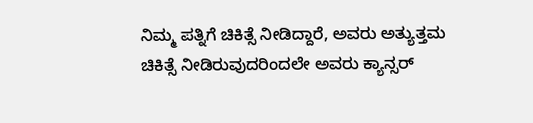ನಿಮ್ಮ ಪತ್ನಿಗೆ ಚಿಕಿತ್ಸೆ ನೀಡಿದ್ದಾರೆ, ಅವರು ಅತ್ಯುತ್ತಮ ಚಿಕಿತ್ಸೆ ನೀಡಿರುವುದರಿಂದಲೇ ಅವರು ಕ್ಯಾನ್ಸರ್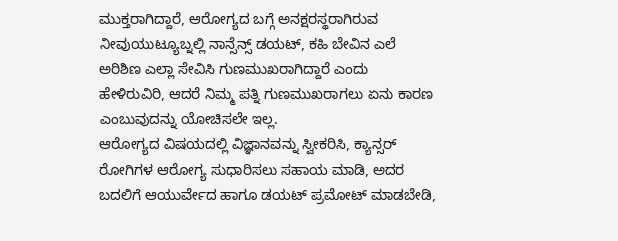ಮುಕ್ತರಾಗಿದ್ದಾರೆ, ಆರೋಗ್ಯದ ಬಗ್ಗೆ ಅನಕ್ಷರಸ್ಥರಾಗಿರುವ ನೀವುಯುಟ್ಯೂಬ್ನಲ್ಲಿ ನಾನ್ಸೆನ್ಸ್ ಡಯಟ್, ಕಹಿ ಬೇವಿನ ಎಲೆ ಅರಿಶಿಣ ಎಲ್ಲಾ ಸೇವಿಸಿ ಗುಣಮುಖರಾಗಿದ್ದಾರೆ ಎಂದು ಹೇಳಿರುವಿರಿ, ಆದರೆ ನಿಮ್ಮ ಪತ್ನಿ ಗುಣಮುಖರಾಗಲು ಏನು ಕಾರಣ ಎಂಬುವುದನ್ನು ಯೋಚಿಸಲೇ ಇಲ್ಲ.
ಆರೋಗ್ಯದ ವಿಷಯದಲ್ಲಿ ವಿಜ್ಞಾನವನ್ನು ಸ್ವೀಕರಿಸಿ, ಕ್ಯಾನ್ಸರ್ ರೋಗಿಗಳ ಆರೋಗ್ಯ ಸುಧಾರಿಸಲು ಸಹಾಯ ಮಾಡಿ, ಅದರ ಬದಲಿಗೆ ಆಯುರ್ವೇದ ಹಾಗೂ ಡಯಟ್ ಪ್ರಮೋಟ್ ಮಾಡಬೇಡಿ,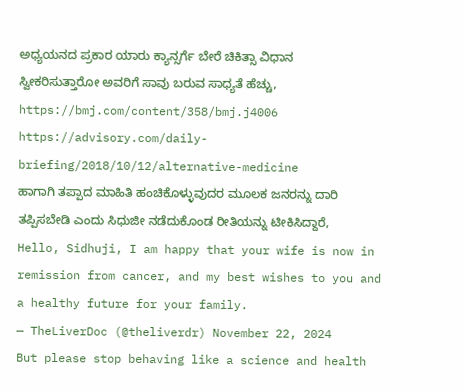ಅಧ್ಯಯನದ ಪ್ರಕಾರ ಯಾರು ಕ್ಯಾನ್ಸರ್ಗೆ ಬೇರೆ ಚಿಕಿತ್ಸಾ ವಿಧಾನ ಸ್ವೀಕರಿಸುತ್ತಾರೋ ಅವರಿಗೆ ಸಾವು ಬರುವ ಸಾಧ್ಯತೆ ಹೆಚ್ಚು, https://bmj.com/content/358/bmj.j4006
https://advisory.com/daily-briefing/2018/10/12/alternative-medicine
ಹಾಗಾಗಿ ತಪ್ಪಾದ ಮಾಹಿತಿ ಹಂಚಿಕೊಳ್ಳುವುದರ ಮೂಲಕ ಜನರನ್ನು ದಾರಿ ತಪ್ಪಿಸಬೇಡಿ ಎಂದು ಸಿಧುಜೀ ನಡೆದುಕೊಂಡ ರೀತಿಯನ್ನು ಟೀಕಿಸಿದ್ದಾರೆ,
Hello, Sidhuji, I am happy that your wife is now in remission from cancer, and my best wishes to you and a healthy future for your family.
— TheLiverDoc (@theliverdr) November 22, 2024
But please stop behaving like a science and health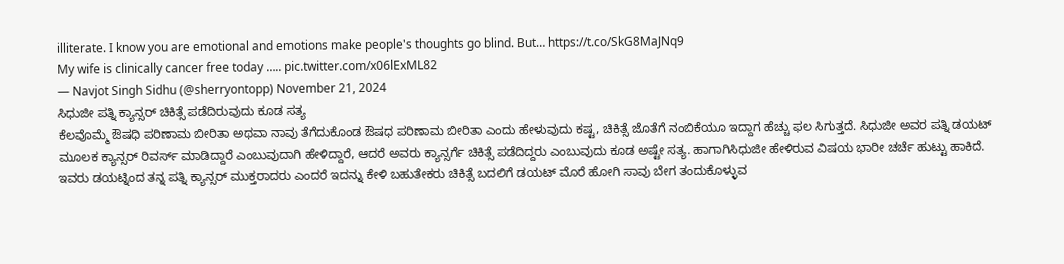illiterate. I know you are emotional and emotions make people's thoughts go blind. But… https://t.co/SkG8MaJNq9
My wife is clinically cancer free today ….. pic.twitter.com/x06lExML82
— Navjot Singh Sidhu (@sherryontopp) November 21, 2024
ಸಿಧುಜೀ ಪತ್ನಿ ಕ್ಯಾನ್ಸರ್ ಚಿಕಿತ್ಸೆ ಪಡೆದಿರುವುದು ಕೂಡ ಸತ್ಯ
ಕೆಲವೊಮ್ಮೆ ಔಷಧಿ ಪರಿಣಾಮ ಬೀರಿತಾ ಅಥವಾ ನಾವು ತೆಗೆದುಕೊಂಡ ಔಷಧ ಪರಿಣಾಮ ಬೀರಿತಾ ಎಂದು ಹೇಳುವುದು ಕಷ್ಟ, ಚಿಕಿತ್ಸೆ ಜೊತೆಗೆ ನಂಬಿಕೆಯೂ ಇದ್ದಾಗ ಹೆಚ್ಚು ಫಲ ಸಿಗುತ್ತದೆ. ಸಿಧುಜೀ ಅವರ ಪತ್ನಿ ಡಯಟ್ ಮೂಲಕ ಕ್ಯಾನ್ಸರ್ ರಿವರ್ಸ್ ಮಾಡಿದ್ದಾರೆ ಎಂಬುವುದಾಗಿ ಹೇಳಿದ್ದಾರೆ, ಆದರೆ ಅವರು ಕ್ಯಾನ್ಸರ್ಗೆ ಚಿಕಿತ್ಸೆ ಪಡೆದಿದ್ದರು ಎಂಬುವುದು ಕೂಡ ಅಷ್ಟೇ ಸತ್ಯ. ಹಾಗಾಗಿಸಿಧುಜೀ ಹೇಳಿರುವ ವಿಷಯ ಭಾರೀ ಚರ್ಚೆ ಹುಟ್ಟು ಹಾಕಿದೆ.
ಇವರು ಡಯಟ್ನಿಂದ ತನ್ನ ಪತ್ನಿ ಕ್ಯಾನ್ಸರ್ ಮುಕ್ತರಾದರು ಎಂದರೆ ಇದನ್ನು ಕೇಳಿ ಬಹುತೇಕರು ಚಿಕಿತ್ಸೆ ಬದಲಿಗೆ ಡಯಟ್ ಮೊರೆ ಹೋಗಿ ಸಾವು ಬೇಗ ತಂದುಕೊಳ್ಳುವ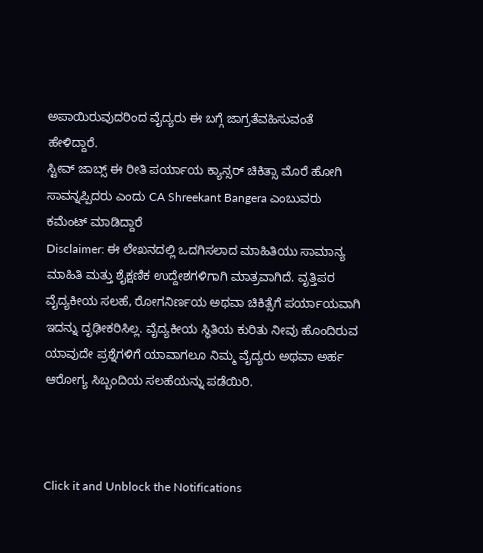ಅಪಾಯಿರುವುದರಿಂದ ವೈದ್ಯರು ಈ ಬಗ್ಗೆ ಜಾಗ್ರತೆವಹಿಸುವಂತೆ ಹೇಳಿದ್ದಾರೆ.
ಸ್ಟೀವ್ ಜಾಬ್ಸ್ ಈ ರೀತಿ ಪರ್ಯಾಯ ಕ್ಯಾನ್ಸರ್ ಚಿಕಿತ್ಸಾ ಮೊರೆ ಹೋಗಿ ಸಾವನ್ನಪ್ಪಿದರು ಎಂದು CA Shreekant Bangera ಎಂಬುವರು ಕಮೆಂಟ್ ಮಾಡಿದ್ದಾರೆ
Disclaimer: ಈ ಲೇಖನದಲ್ಲಿ ಒದಗಿಸಲಾದ ಮಾಹಿತಿಯು ಸಾಮಾನ್ಯ ಮಾಹಿತಿ ಮತ್ತು ಶೈಕ್ಷಣಿಕ ಉದ್ದೇಶಗಳಿಗಾಗಿ ಮಾತ್ರವಾಗಿದೆ. ವೃತ್ತಿಪರ ವೈದ್ಯಕೀಯ ಸಲಹೆ, ರೋಗನಿರ್ಣಯ ಅಥವಾ ಚಿಕಿತ್ಸೆಗೆ ಪರ್ಯಾಯವಾಗಿ ಇದನ್ನು ದೃಢೀಕರಿಸಿಲ್ಲ. ವೈದ್ಯಕೀಯ ಸ್ಥಿತಿಯ ಕುರಿತು ನೀವು ಹೊಂದಿರುವ ಯಾವುದೇ ಪ್ರಶ್ನೆಗಳಿಗೆ ಯಾವಾಗಲೂ ನಿಮ್ಮ ವೈದ್ಯರು ಅಥವಾ ಅರ್ಹ ಆರೋಗ್ಯ ಸಿಬ್ಬಂದಿಯ ಸಲಹೆಯನ್ನು ಪಡೆಯಿರಿ.



Click it and Unblock the Notifications